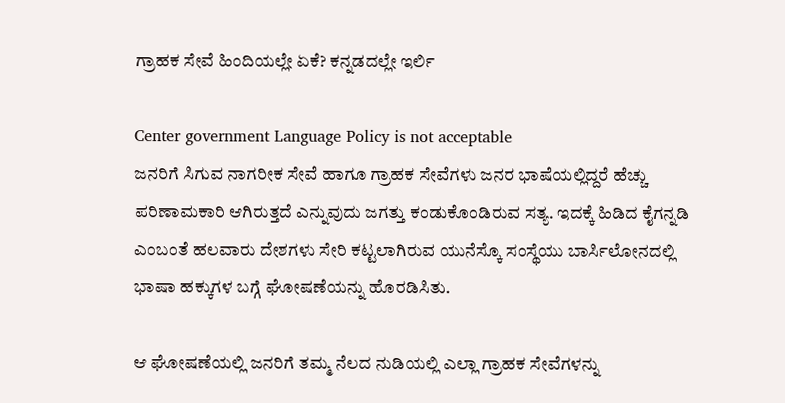ಗ್ರಾಹಕ ಸೇವೆ ಹಿಂದಿಯಲ್ಲೇ ಏಕೆ? ಕನ್ನಡದಲ್ಲೇ ಇರ್ಲಿ

Center government Language Policy is not acceptable
ಜನರಿಗೆ ಸಿಗುವ ನಾಗರೀಕ ಸೇವೆ ಹಾಗೂ ಗ್ರಾಹಕ ಸೇವೆಗಳು ಜನರ ಭಾಷೆಯಲ್ಲಿದ್ದರೆ ಹೆಚ್ಚು ಪರಿಣಾಮಕಾರಿ ಆಗಿರುತ್ತದೆ ಎನ್ನುವುದು ಜಗತ್ತು ಕಂಡುಕೊಂಡಿರುವ ಸತ್ಯ. ಇದಕ್ಕೆ ಹಿಡಿದ ಕೈಗನ್ನಡಿ ಎಂಬಂತೆ ಹಲವಾರು ದೇಶಗಳು ಸೇರಿ ಕಟ್ಟಲಾಗಿರುವ ಯುನೆಸ್ಕೊ ಸಂಸ್ಥೆಯು ಬಾರ್ಸಿಲೋನದಲ್ಲಿ ಭಾಷಾ ಹಕ್ಕುಗಳ ಬಗ್ಗೆ ಘೋಷಣೆಯನ್ನು ಹೊರಡಿಸಿತು.

ಆ ಘೋಷಣೆಯಲ್ಲಿ ಜನರಿಗೆ ತಮ್ಮ ನೆಲದ ನುಡಿಯಲ್ಲಿ ಎಲ್ಲಾ ಗ್ರಾಹಕ ಸೇವೆಗಳನ್ನು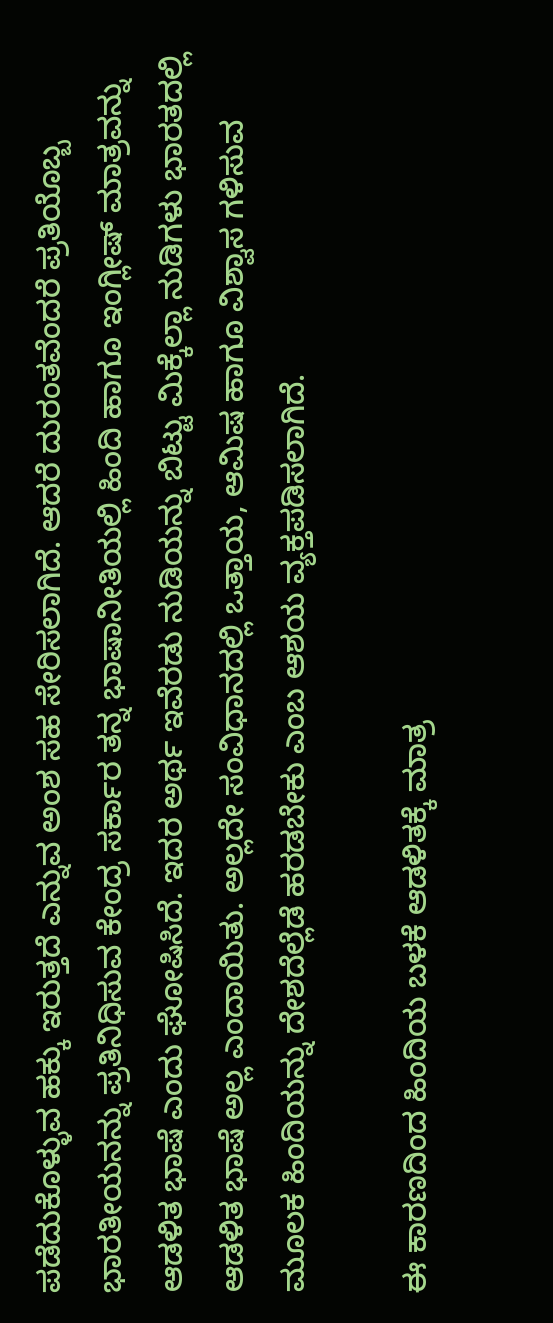ಪಡೆದುಕೊಳ್ಳುವ ಹಕ್ಕು ಇರುತ್ತದೆ ಎನ್ನುವ ಅಂಶ ಸಹ ಸೇರಿಸಲಾಗಿದೆ. ಆದರೆ ದುರಂತವೆಂದರೆ ಪ್ರತಿಯೊಬ್ಬ ಭಾರತೀಯನನ್ನು ಪ್ರತಿನಿಧಿಸುವ ಕೇಂದ್ರ ಸರ್ಕಾರ ತನ್ನ ಭಾಷಾನೀತಿಯಲ್ಲಿ ಹಿಂದಿ ಹಾಗೂ ಇಂಗ್ಲೀಷ್ ಮಾತ್ರವನ್ನು ಆಡಳಿತ ಭಾಷೆ ಎಂದು ಘೋಷಿಸಿದೆ. ಇದರ ಅರ್ಥ ಇವೆರಡು ನುಡಿಯನ್ನು ಬಿಟ್ಟು ಮಿಕ್ಕೆಲ್ಲಾ ನುಡಿಗಳು ಭಾರತದಲ್ಲಿ ಆಡಳಿತ ಭಾಷೆ ಅಲ್ಲ ಎಂದಾಯಿತು. ಅಲ್ಲದೇ ಸಂವಿಧಾನದಲ್ಲಿ ಒತ್ತಾಯ, ಆಮಿಷ ಹಾಗೂ ವಿಶ್ವಾಸ ಗಳಿಸುವ ಮೂಲಕ ಹಿಂದಿಯನ್ನು ದೇಶದೆಲ್ಲೆಡೆ ಹರಡಬೇಕು ಎಂಬ ಆಶಯ ವ್ಯಕ್ತಪಡಿಸಲಾಗಿದೆ.

ಈ ಕಾರಣದಿಂದ ಹಿಂದಿಯ ಬಳಕೆ ಆಡಳಿತಕ್ಕೆ ಮಾತ್ರ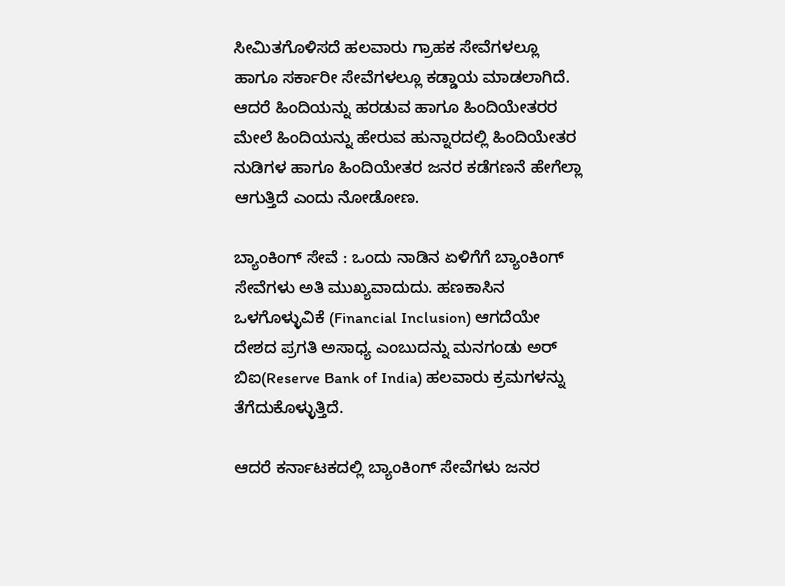ಸೀಮಿತಗೊಳಿಸದೆ ಹಲವಾರು ಗ್ರಾಹಕ ಸೇವೆಗಳಲ್ಲೂ ಹಾಗೂ ಸರ್ಕಾರೀ ಸೇವೆಗಳಲ್ಲೂ ಕಡ್ಡಾಯ ಮಾಡಲಾಗಿದೆ. ಆದರೆ ಹಿಂದಿಯನ್ನು ಹರಡುವ ಹಾಗೂ ಹಿಂದಿಯೇತರರ ಮೇಲೆ ಹಿಂದಿಯನ್ನು ಹೇರುವ ಹುನ್ನಾರದಲ್ಲಿ ಹಿಂದಿಯೇತರ ನುಡಿಗಳ ಹಾಗೂ ಹಿಂದಿಯೇತರ ಜನರ ಕಡೆಗಣನೆ ಹೇಗೆಲ್ಲಾ ಆಗುತ್ತಿದೆ ಎಂದು ನೋಡೋಣ.

ಬ್ಯಾಂಕಿಂಗ್ ಸೇವೆ : ಒಂದು ನಾಡಿನ ಏಳಿಗೆಗೆ ಬ್ಯಾಂಕಿಂಗ್ ಸೇವೆಗಳು ಅತಿ ಮುಖ್ಯವಾದುದು. ಹಣಕಾಸಿನ ಒಳಗೊಳ್ಳುವಿಕೆ (Financial Inclusion) ಆಗದೆಯೇ ದೇಶದ ಪ್ರಗತಿ ಅಸಾಧ್ಯ ಎಂಬುದನ್ನು ಮನಗಂಡು ಅರ್ ಬಿಐ(Reserve Bank of India) ಹಲವಾರು ಕ್ರಮಗಳನ್ನು ತೆಗೆದುಕೊಳ್ಳುತ್ತಿದೆ.

ಆದರೆ ಕರ್ನಾಟಕದಲ್ಲಿ ಬ್ಯಾಂಕಿಂಗ್ ಸೇವೆಗಳು ಜನರ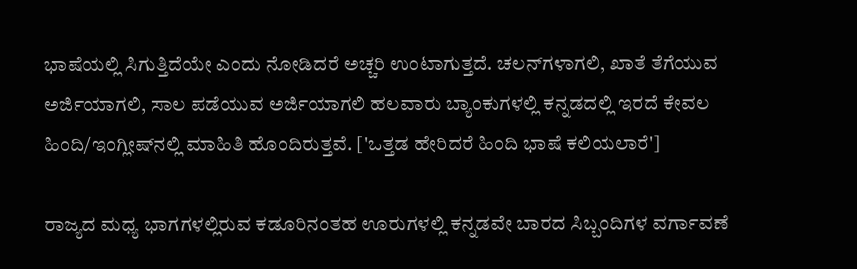ಭಾಷೆಯಲ್ಲಿ ಸಿಗುತ್ತಿದೆಯೇ ಎಂದು ನೋಡಿದರೆ ಅಚ್ಚರಿ ಉಂಟಾಗುತ್ತದೆ. ಚಲನ್‍ಗಳಾಗಲಿ, ಖಾತೆ ತೆಗೆಯುವ ಅರ್ಜಿಯಾಗಲಿ, ಸಾಲ ಪಡೆಯುವ ಅರ್ಜಿಯಾಗಲಿ ಹಲವಾರು ಬ್ಯಾಂಕುಗಳಲ್ಲಿ ಕನ್ನಡದಲ್ಲಿ ಇರದೆ ಕೇವಲ ಹಿಂದಿ/ಇಂಗ್ಲೀಷ್‍ನಲ್ಲಿ ಮಾಹಿತಿ ಹೊಂದಿರುತ್ತವೆ. ['ಒತ್ತಡ ಹೇರಿದರೆ ಹಿಂದಿ ಭಾಷೆ ಕಲಿಯಲಾರೆ']

ರಾಜ್ಯದ ಮಧ್ಯ ಭಾಗಗಳಲ್ಲಿರುವ ಕಡೂರಿನಂತಹ ಊರುಗಳಲ್ಲಿ ಕನ್ನಡವೇ ಬಾರದ ಸಿಬ್ಬಂದಿಗಳ ವರ್ಗಾವಣೆ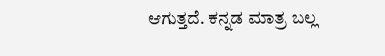ಆಗುತ್ತದೆ. ಕನ್ನಡ ಮಾತ್ರ ಬಲ್ಲ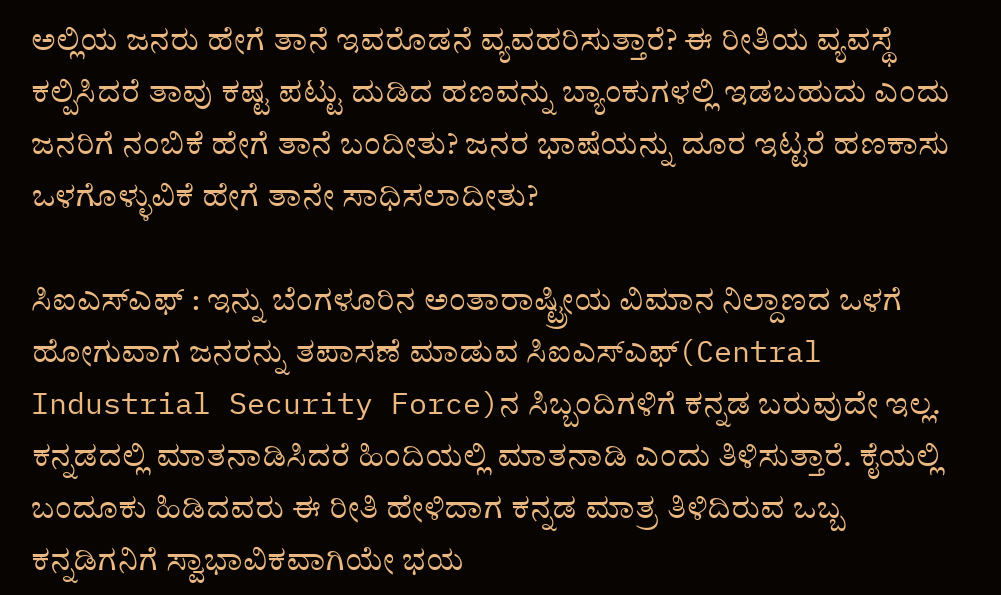ಅಲ್ಲಿಯ ಜನರು ಹೇಗೆ ತಾನೆ ಇವರೊಡನೆ ವ್ಯವಹರಿಸುತ್ತಾರೆ? ಈ ರೀತಿಯ ವ್ಯವಸ್ಥೆ ಕಲ್ಪಿಸಿದರೆ ತಾವು ಕಷ್ಟ ಪಟ್ಟು ದುಡಿದ ಹಣವನ್ನು ಬ್ಯಾಂಕುಗಳಲ್ಲಿ ಇಡಬಹುದು ಎಂದು ಜನರಿಗೆ ನಂಬಿಕೆ ಹೇಗೆ ತಾನೆ ಬಂದೀತು? ಜನರ ಭಾಷೆಯನ್ನು ದೂರ ಇಟ್ಟರೆ ಹಣಕಾಸು ಒಳಗೊಳ್ಳುವಿಕೆ ಹೇಗೆ ತಾನೇ ಸಾಧಿಸಲಾದೀತು?

ಸಿಐಎಸ್ಎಫ್ : ಇನ್ನು ಬೆಂಗಳೂರಿನ ಅಂತಾರಾಷ್ಟ್ರೀಯ ವಿಮಾನ ನಿಲ್ದಾಣದ ಒಳಗೆ ಹೋಗುವಾಗ ಜನರನ್ನು ತಪಾಸಣೆ ಮಾಡುವ ಸಿಐಎಸ್ಎಫ್(Central Industrial Security Force)ನ ಸಿಬ್ಬಂದಿಗಳಿಗೆ ಕನ್ನಡ ಬರುವುದೇ ಇಲ್ಲ. ಕನ್ನಡದಲ್ಲಿ ಮಾತನಾಡಿಸಿದರೆ ಹಿಂದಿಯಲ್ಲಿ ಮಾತನಾಡಿ ಎಂದು ತಿಳಿಸುತ್ತಾರೆ. ಕೈಯಲ್ಲಿ ಬಂದೂಕು ಹಿಡಿದವರು ಈ ರೀತಿ ಹೇಳಿದಾಗ ಕನ್ನಡ ಮಾತ್ರ ತಿಳಿದಿರುವ ಒಬ್ಬ ಕನ್ನಡಿಗನಿಗೆ ಸ್ವಾಭಾವಿಕವಾಗಿಯೇ ಭಯ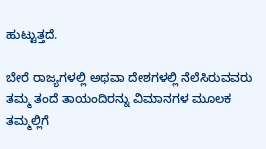ಹುಟ್ಟುತ್ತದೆ.

ಬೇರೆ ರಾಜ್ಯಗಳಲ್ಲಿ ಅಥವಾ ದೇಶಗಳಲ್ಲಿ ನೆಲೆಸಿರುವವರು ತಮ್ಮ ತಂದೆ ತಾಯಂದಿರನ್ನು ವಿಮಾನಗಳ ಮೂಲಕ ತಮ್ಮಲ್ಲಿಗೆ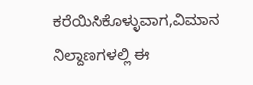ಕರೆಯಿಸಿಕೊಳ್ಳುವಾಗ,ವಿಮಾನ ನಿಲ್ದಾಣಗಳಲ್ಲಿ ಈ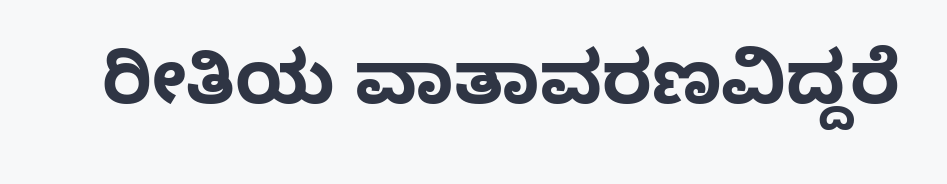ರೀತಿಯ ವಾತಾವರಣವಿದ್ದರೆ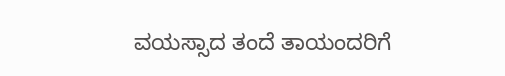ವಯಸ್ಸಾದ ತಂದೆ ತಾಯಂದರಿಗೆ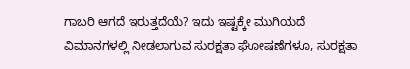ಗಾಬರಿ ಆಗದೆ ಇರುತ್ತದೆಯೆ? ಇದು ಇಷ್ಟಕ್ಕೇ ಮುಗಿಯದೆ
ವಿಮಾನಗಳಲ್ಲಿ ನೀಡಲಾಗುವ ಸುರಕ್ಷತಾ ಘೋಷಣೆಗಳೂ, ಸುರಕ್ಷತಾ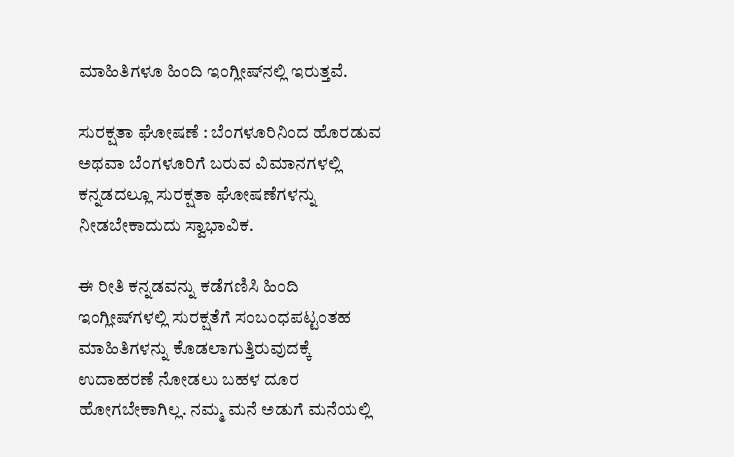ಮಾಹಿತಿಗಳೂ ಹಿಂದಿ ಇಂಗ್ಲೀಷ್‍ನಲ್ಲಿ ಇರುತ್ತವೆ.

ಸುರಕ್ಷತಾ ಘೋಷಣೆ : ಬೆಂಗಳೂರಿನಿಂದ ಹೊರಡುವ ಅಥವಾ ಬೆಂಗಳೂರಿಗೆ ಬರುವ ವಿಮಾನಗಳಲ್ಲಿ ಕನ್ನಡದಲ್ಲೂ ಸುರಕ್ಷತಾ ಘೋಷಣೆಗಳನ್ನು ನೀಡಬೇಕಾದುದು ಸ್ವಾಭಾವಿಕ.

ಈ ರೀತಿ ಕನ್ನಡವನ್ನು ಕಡೆಗಣಿಸಿ ಹಿಂದಿ ಇಂಗ್ಲೀಷ್‍ಗಳಲ್ಲಿ ಸುರಕ್ಷತೆಗೆ ಸಂಬಂಧಪಟ್ಟಂತಹ ಮಾಹಿತಿಗಳನ್ನು ಕೊಡಲಾಗುತ್ತಿರುವುದಕ್ಕೆ ಉದಾಹರಣೆ ನೋಡಲು ಬಹಳ ದೂರ ಹೋಗಬೇಕಾಗಿಲ್ಲ. ನಮ್ಮ ಮನೆ ಅಡುಗೆ ಮನೆಯಲ್ಲಿ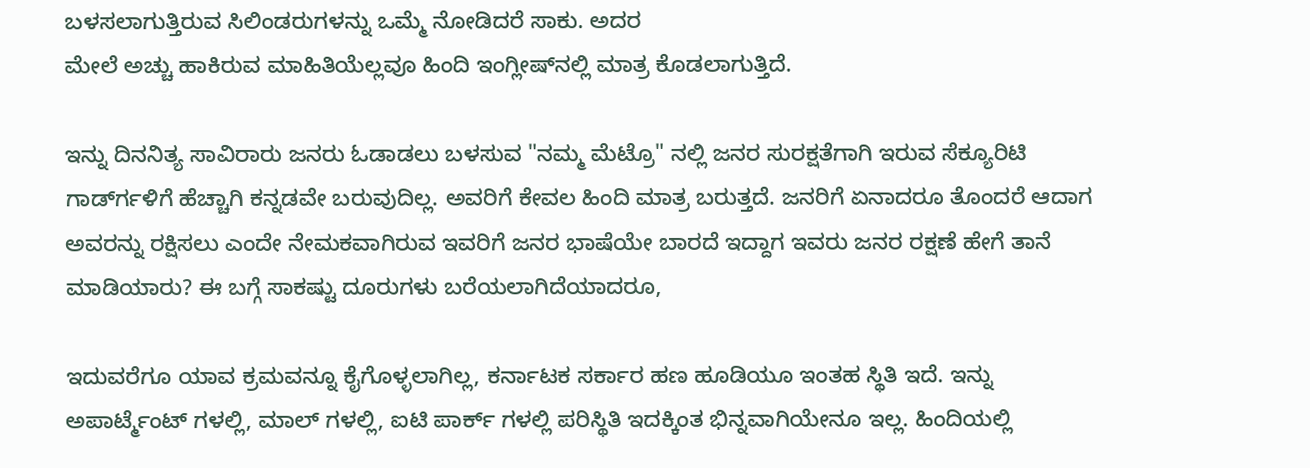ಬಳಸಲಾಗುತ್ತಿರುವ ಸಿಲಿಂಡರುಗಳನ್ನು ಒಮ್ಮೆ ನೋಡಿದರೆ ಸಾಕು. ಅದರ
ಮೇಲೆ ಅಚ್ಚು ಹಾಕಿರುವ ಮಾಹಿತಿಯೆಲ್ಲವೂ ಹಿಂದಿ ಇಂಗ್ಲೀಷ್‍ನಲ್ಲಿ ಮಾತ್ರ ಕೊಡಲಾಗುತ್ತಿದೆ.

ಇನ್ನು ದಿನನಿತ್ಯ ಸಾವಿರಾರು ಜನರು ಓಡಾಡಲು ಬಳಸುವ "ನಮ್ಮ ಮೆಟ್ರೊ" ನಲ್ಲಿ ಜನರ ಸುರಕ್ಷತೆಗಾಗಿ ಇರುವ ಸೆಕ್ಯೂರಿಟಿ ಗಾರ್ಡ್‍ಗಳಿಗೆ ಹೆಚ್ಚಾಗಿ ಕನ್ನಡವೇ ಬರುವುದಿಲ್ಲ. ಅವರಿಗೆ ಕೇವಲ ಹಿಂದಿ ಮಾತ್ರ ಬರುತ್ತದೆ. ಜನರಿಗೆ ಏನಾದರೂ ತೊಂದರೆ ಆದಾಗ ಅವರನ್ನು ರಕ್ಷಿಸಲು ಎಂದೇ ನೇಮಕವಾಗಿರುವ ಇವರಿಗೆ ಜನರ ಭಾಷೆಯೇ ಬಾರದೆ ಇದ್ದಾಗ ಇವರು ಜನರ ರಕ್ಷಣೆ ಹೇಗೆ ತಾನೆ ಮಾಡಿಯಾರು? ಈ ಬಗ್ಗೆ ಸಾಕಷ್ಟು ದೂರುಗಳು ಬರೆಯಲಾಗಿದೆಯಾದರೂ,

ಇದುವರೆಗೂ ಯಾವ ಕ್ರಮವನ್ನೂ ಕೈಗೊಳ್ಳಲಾಗಿಲ್ಲ, ಕರ್ನಾಟಕ ಸರ್ಕಾರ ಹಣ ಹೂಡಿಯೂ ಇಂತಹ ಸ್ಥಿತಿ ಇದೆ. ಇನ್ನು ಅಪಾರ್ಟ್ಮೆಂಟ್ ಗಳಲ್ಲಿ, ಮಾಲ್ ಗಳಲ್ಲಿ, ಐಟಿ ಪಾರ್ಕ್ ಗಳಲ್ಲಿ ಪರಿಸ್ಥಿತಿ ಇದಕ್ಕಿಂತ ಭಿನ್ನವಾಗಿಯೇನೂ ಇಲ್ಲ. ಹಿಂದಿಯಲ್ಲಿ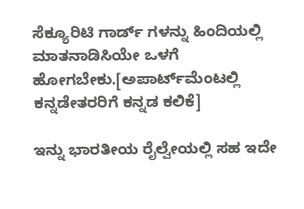ಸೆಕ್ಯೂರಿಟಿ ಗಾರ್ಡ್ ಗಳನ್ನು ಹಿಂದಿಯಲ್ಲಿ
ಮಾತನಾಡಿಸಿಯೇ ಒಳಗೆ ಹೋಗಬೇಕು.[ಅಪಾರ್ಟ್‌ಮೆಂಟಲ್ಲಿ ಕನ್ನಡೇತರರಿಗೆ ಕನ್ನಡ ಕಲಿಕೆ]

ಇನ್ನು ಭಾರತೀಯ ರೈಲ್ವೇಯಲ್ಲಿ ಸಹ ಇದೇ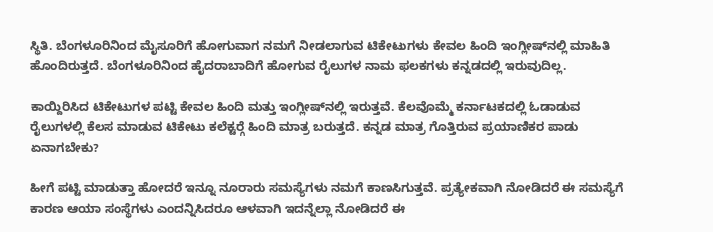ಸ್ಥಿತಿ. ಬೆಂಗಳೂರಿನಿಂದ ಮೈಸೂರಿಗೆ ಹೋಗುವಾಗ ನಮಗೆ ನೀಡಲಾಗುವ ಟಿಕೇಟುಗಳು ಕೇವಲ ಹಿಂದಿ ಇಂಗ್ಲೀಷ್‍ನಲ್ಲಿ ಮಾಹಿತಿ ಹೊಂದಿರುತ್ತದೆ. ಬೆಂಗಳೂರಿನಿಂದ ಹೈದರಾಬಾದಿಗೆ ಹೋಗುವ ರೈಲುಗಳ ನಾಮ ಫಲಕಗಳು ಕನ್ನಡದಲ್ಲಿ ಇರುವುದಿಲ್ಲ.

ಕಾಯ್ದಿರಿಸಿದ ಟಿಕೇಟುಗಳ ಪಟ್ಟಿ ಕೇವಲ ಹಿಂದಿ ಮತ್ತು ಇಂಗ್ಲೀಷ್‍ನಲ್ಲಿ ಇರುತ್ತವೆ. ಕೆಲವೊಮ್ಮೆ ಕರ್ನಾಟಕದಲ್ಲಿ ಓಡಾಡುವ ರೈಲುಗಳಲ್ಲಿ ಕೆಲಸ ಮಾಡುವ ಟಿಕೇಟು ಕಲೆಕ್ಟರ್‍ಗೆ ಹಿಂದಿ ಮಾತ್ರ ಬರುತ್ತದೆ. ಕನ್ನಡ ಮಾತ್ರ ಗೊತ್ತಿರುವ ಪ್ರಯಾಣಿಕರ ಪಾಡು ಏನಾಗಬೇಕು?

ಹೀಗೆ ಪಟ್ಟಿ ಮಾಡುತ್ತಾ ಹೋದರೆ ಇನ್ನೂ ನೂರಾರು ಸಮಸ್ಯೆಗಳು ನಮಗೆ ಕಾಣಸಿಗುತ್ತವೆ. ಪ್ರತ್ಯೇಕವಾಗಿ ನೋಡಿದರೆ ಈ ಸಮಸ್ಯೆಗೆ ಕಾರಣ ಆಯಾ ಸಂಸ್ಥೆಗಳು ಎಂದನ್ನಿಸಿದರೂ ಆಳವಾಗಿ ಇದನ್ನೆಲ್ಲಾ ನೋಡಿದರೆ ಈ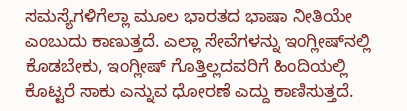ಸಮಸ್ಯೆಗಳಿಗೆಲ್ಲಾ ಮೂಲ ಭಾರತದ ಭಾಷಾ ನೀತಿಯೇ ಎಂಬುದು ಕಾಣುತ್ತದೆ. ಎಲ್ಲಾ ಸೇವೆಗಳನ್ನು ಇಂಗ್ಲೀಷ್‍ನಲ್ಲಿ ಕೊಡಬೇಕು, ಇಂಗ್ಲೀಷ್ ಗೊತ್ತಿಲ್ಲದವರಿಗೆ ಹಿಂದಿಯಲ್ಲಿ ಕೊಟ್ಟರೆ ಸಾಕು ಎನ್ನುವ ಧೋರಣೆ ಎದ್ದು ಕಾಣಿಸುತ್ತದೆ.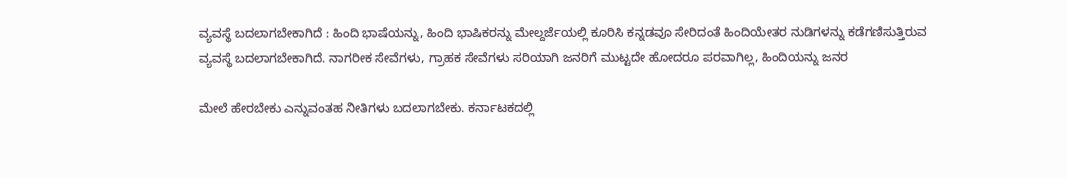ವ್ಯವಸ್ಥೆ ಬದಲಾಗಬೇಕಾಗಿದೆ : ಹಿಂದಿ ಭಾಷೆಯನ್ನು, ಹಿಂದಿ ಭಾಷಿಕರನ್ನು ಮೇಲ್ದರ್ಜೆಯಲ್ಲಿ ಕೂರಿಸಿ ಕನ್ನಡವೂ ಸೇರಿದಂತೆ ಹಿಂದಿಯೇತರ ನುಡಿಗಳನ್ನು ಕಡೆಗಣಿಸುತ್ತಿರುವ ವ್ಯವಸ್ಥೆ ಬದಲಾಗಬೇಕಾಗಿದೆ. ನಾಗರೀಕ ಸೇವೆಗಳು, ಗ್ರಾಹಕ ಸೇವೆಗಳು ಸರಿಯಾಗಿ ಜನರಿಗೆ ಮುಟ್ಟದೇ ಹೋದರೂ ಪರವಾಗಿಲ್ಲ, ಹಿಂದಿಯನ್ನು ಜನರ

ಮೇಲೆ ಹೇರಬೇಕು ಎನ್ನುವಂತಹ ನೀತಿಗಳು ಬದಲಾಗಬೇಕು. ಕರ್ನಾಟಕದಲ್ಲಿ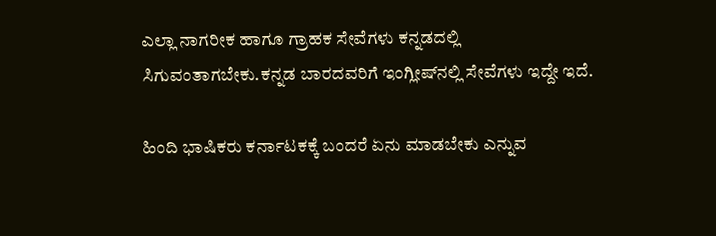ಎಲ್ಲಾ ನಾಗರೀಕ ಹಾಗೂ ಗ್ರಾಹಕ ಸೇವೆಗಳು ಕನ್ನಡದಲ್ಲಿ ಸಿಗುವಂತಾಗಬೇಕು.ಕನ್ನಡ ಬಾರದವರಿಗೆ ಇಂಗ್ಲೀಷ್‍ನಲ್ಲಿ ಸೇವೆಗಳು ಇದ್ದೇ ಇದೆ.

ಹಿಂದಿ ಭಾಷಿಕರು ಕರ್ನಾಟಕಕ್ಕೆ ಬಂದರೆ ಏನು ಮಾಡಬೇಕು ಎನ್ನುವ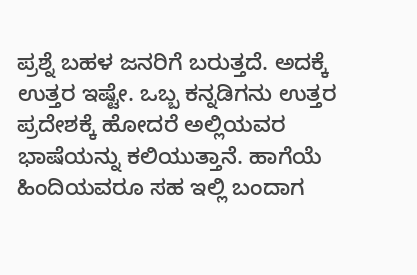ಪ್ರಶ್ನೆ ಬಹಳ ಜನರಿಗೆ ಬರುತ್ತದೆ. ಅದಕ್ಕೆ ಉತ್ತರ ಇಷ್ಟೇ. ಒಬ್ಬ ಕನ್ನಡಿಗನು ಉತ್ತರ ಪ್ರದೇಶಕ್ಕೆ ಹೋದರೆ ಅಲ್ಲಿಯವರ ಭಾಷೆಯನ್ನು ಕಲಿಯುತ್ತಾನೆ. ಹಾಗೆಯೆ ಹಿಂದಿಯವರೂ ಸಹ ಇಲ್ಲಿ ಬಂದಾಗ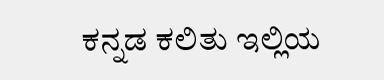ಕನ್ನಡ ಕಲಿತು ಇಲ್ಲಿಯ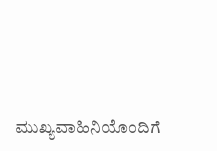ಮುಖ್ಯವಾಹಿನಿಯೊಂದಿಗೆ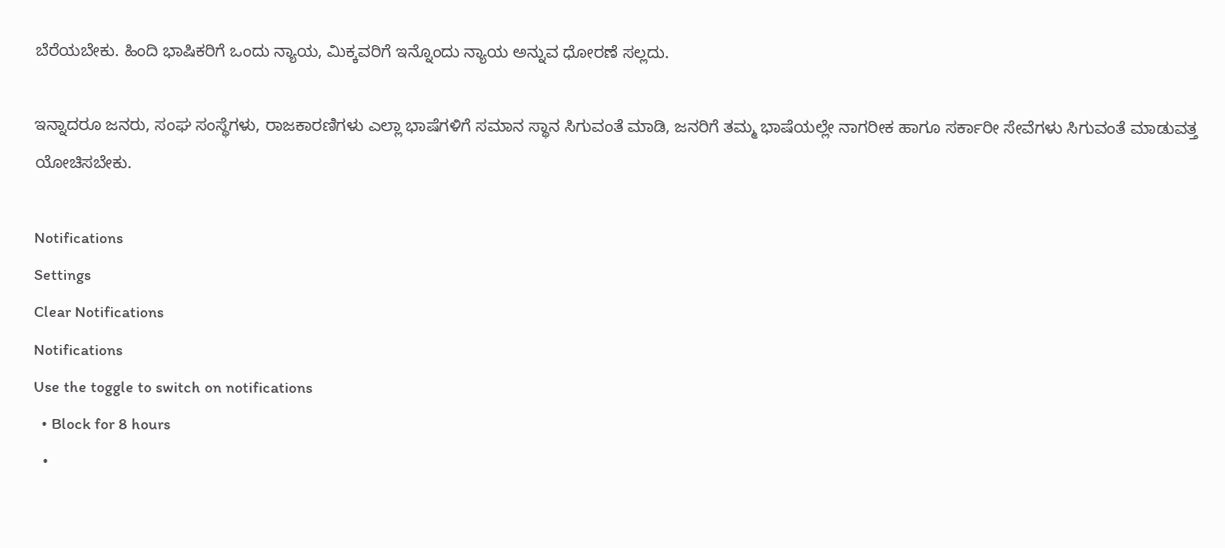ಬೆರೆಯಬೇಕು. ಹಿಂದಿ ಭಾಷಿಕರಿಗೆ ಒಂದು ನ್ಯಾಯ, ಮಿಕ್ಕವರಿಗೆ ಇನ್ನೊಂದು ನ್ಯಾಯ ಅನ್ನುವ ಧೋರಣೆ ಸಲ್ಲದು.

ಇನ್ನಾದರೂ ಜನರು, ಸಂಘ ಸಂಸ್ಥೆಗಳು, ರಾಜಕಾರಣಿಗಳು ಎಲ್ಲಾ ಭಾಷೆಗಳಿಗೆ ಸಮಾನ ಸ್ಥಾನ ಸಿಗುವಂತೆ ಮಾಡಿ, ಜನರಿಗೆ ತಮ್ಮ ಭಾಷೆಯಲ್ಲೇ ನಾಗರೀಕ ಹಾಗೂ ಸರ್ಕಾರೀ ಸೇವೆಗಳು ಸಿಗುವಂತೆ ಮಾಡುವತ್ತ ಯೋಚಿಸಬೇಕು.

Notifications
Settings
Clear Notifications
Notifications
Use the toggle to switch on notifications
  • Block for 8 hours
  •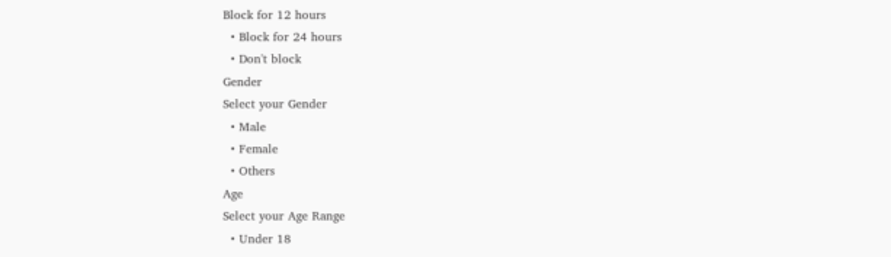Block for 12 hours
  • Block for 24 hours
  • Don't block
Gender
Select your Gender
  • Male
  • Female
  • Others
Age
Select your Age Range
  • Under 18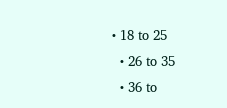• 18 to 25
  • 26 to 35
  • 36 to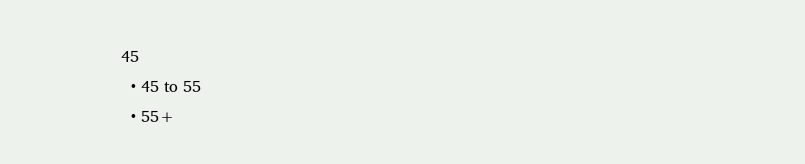45
  • 45 to 55
  • 55+